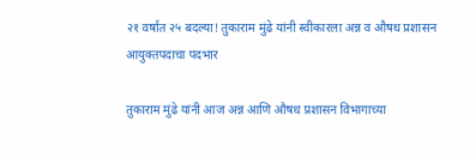२१ वर्षांत २५ बदल्या! तुकाराम मुंढे यांनी स्वीकारला अन्न व औषध प्रशासन आयुक्तपदाचा पदभार

तुकाराम मुंढे यांनी आज अन्न आणि औषध प्रशासन विभागाच्या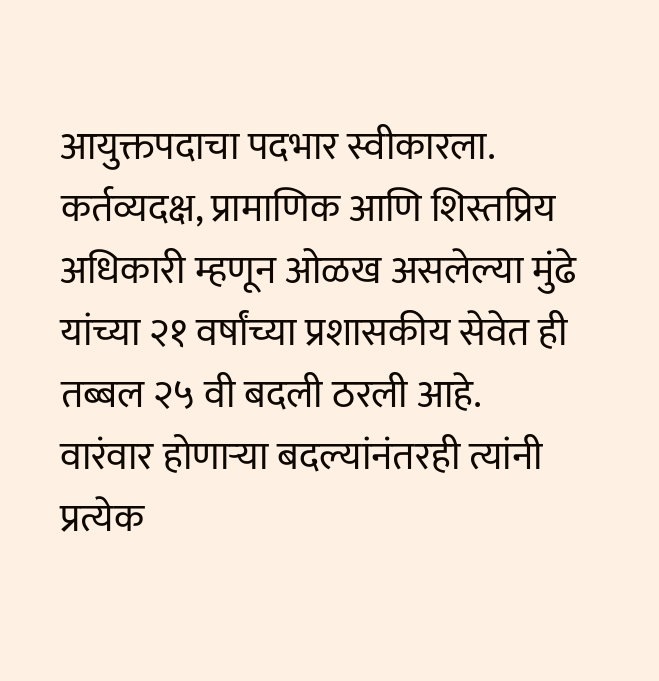आयुक्तपदाचा पदभार स्वीकारला. कर्तव्यदक्ष, प्रामाणिक आणि शिस्तप्रिय अधिकारी म्हणून ओळख असलेल्या मुंढे यांच्या २१ वर्षांच्या प्रशासकीय सेवेत ही तब्बल २५ वी बदली ठरली आहे. वारंवार होणाऱ्या बदल्यांनंतरही त्यांनी प्रत्येक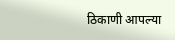ठिकाणी आपल्या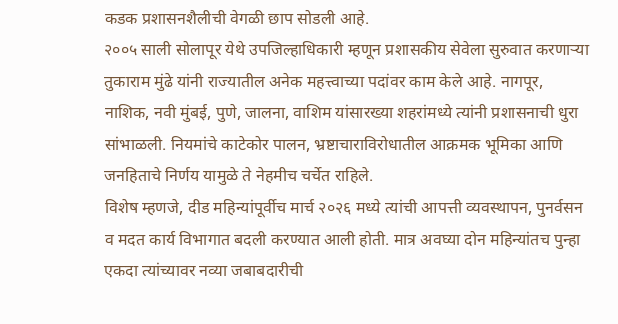कडक प्रशासनशैलीची वेगळी छाप सोडली आहे.
२००५ साली सोलापूर येथे उपजिल्हाधिकारी म्हणून प्रशासकीय सेवेला सुरुवात करणाऱ्या तुकाराम मुंढे यांनी राज्यातील अनेक महत्त्वाच्या पदांवर काम केले आहे. नागपूर, नाशिक, नवी मुंबई, पुणे, जालना, वाशिम यांसारख्या शहरांमध्ये त्यांनी प्रशासनाची धुरा सांभाळली. नियमांचे काटेकोर पालन, भ्रष्टाचाराविरोधातील आक्रमक भूमिका आणि जनहिताचे निर्णय यामुळे ते नेहमीच चर्चेत राहिले.
विशेष म्हणजे, दीड महिन्यांपूर्वीच मार्च २०२६ मध्ये त्यांची आपत्ती व्यवस्थापन, पुनर्वसन व मदत कार्य विभागात बदली करण्यात आली होती. मात्र अवघ्या दोन महिन्यांतच पुन्हा एकदा त्यांच्यावर नव्या जबाबदारीची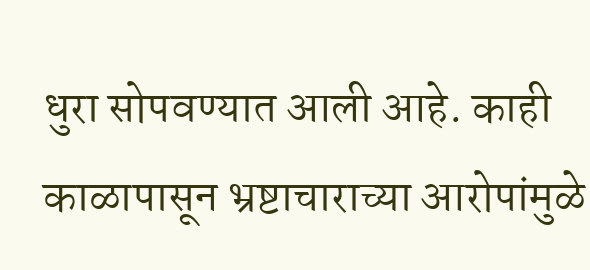धुरा सोपवण्यात आली आहे. काही काळापासून भ्रष्टाचाराच्या आरोपांमुळे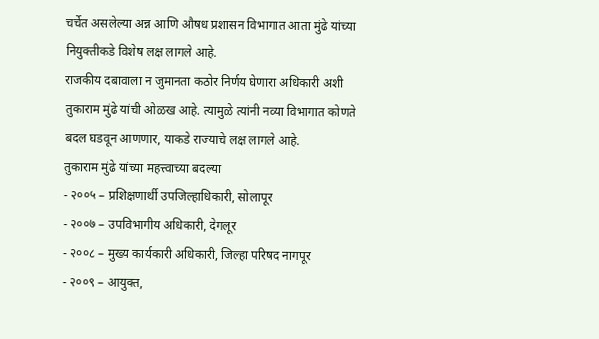चर्चेत असलेल्या अन्न आणि औषध प्रशासन विभागात आता मुंढे यांच्या नियुक्तीकडे विशेष लक्ष लागले आहे.
राजकीय दबावाला न जुमानता कठोर निर्णय घेणारा अधिकारी अशी तुकाराम मुंढे यांची ओळख आहे. त्यामुळे त्यांनी नव्या विभागात कोणते बदल घडवून आणणार, याकडे राज्याचे लक्ष लागले आहे.
तुकाराम मुंढे यांच्या महत्त्वाच्या बदल्या
- २००५ – प्रशिक्षणार्थी उपजिल्हाधिकारी, सोलापूर
- २००७ – उपविभागीय अधिकारी, देगलूर
- २००८ – मुख्य कार्यकारी अधिकारी, जिल्हा परिषद नागपूर
- २००९ – आयुक्त,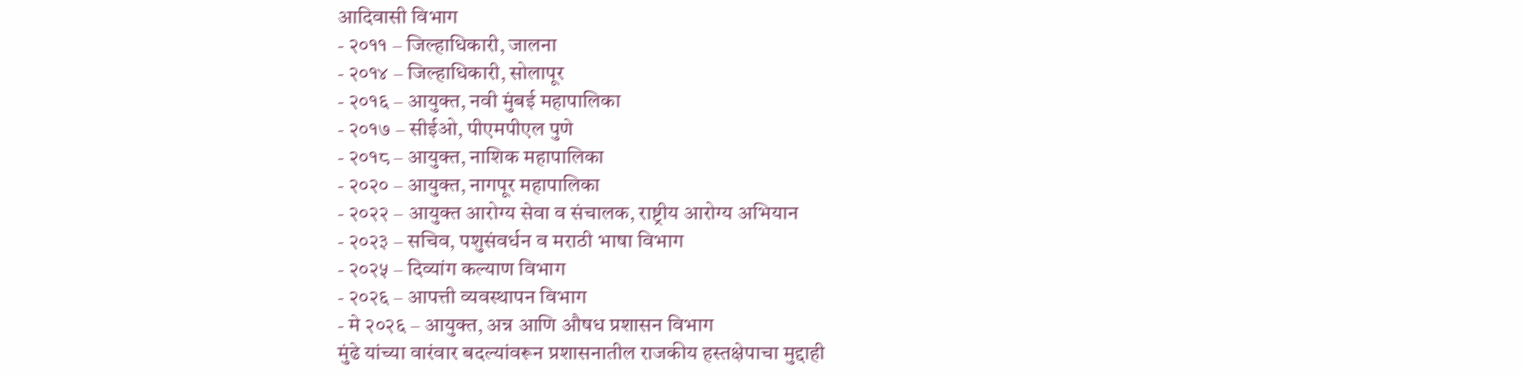आदिवासी विभाग
- २०११ – जिल्हाधिकारी, जालना
- २०१४ – जिल्हाधिकारी, सोलापूर
- २०१६ – आयुक्त, नवी मुंबई महापालिका
- २०१७ – सीईओ, पीएमपीएल पुणे
- २०१८ – आयुक्त, नाशिक महापालिका
- २०२० – आयुक्त, नागपूर महापालिका
- २०२२ – आयुक्त आरोग्य सेवा व संचालक, राष्ट्रीय आरोग्य अभियान
- २०२३ – सचिव, पशुसंवर्धन व मराठी भाषा विभाग
- २०२५ – दिव्यांग कल्याण विभाग
- २०२६ – आपत्ती व्यवस्थापन विभाग
- मे २०२६ – आयुक्त, अन्न आणि औषध प्रशासन विभाग
मुंढे यांच्या वारंवार बदल्यांवरून प्रशासनातील राजकीय हस्तक्षेपाचा मुद्दाही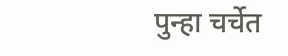पुन्हा चर्चेत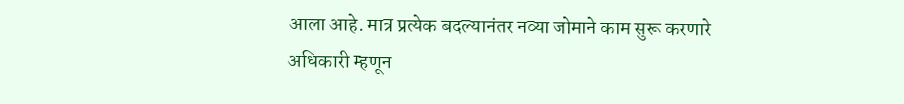आला आहे. मात्र प्रत्येक बदल्यानंतर नव्या जोमाने काम सुरू करणारे अधिकारी म्हणून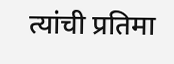त्यांची प्रतिमा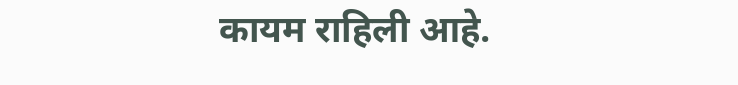कायम राहिली आहे.